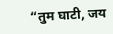“तुम घाटी, जय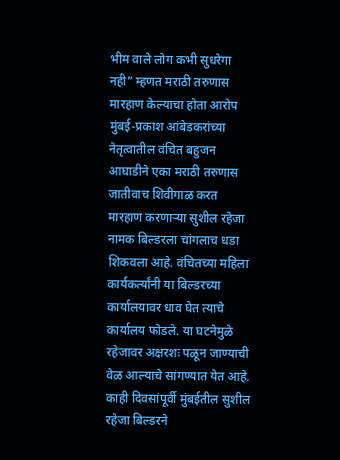भीम वाले लोग कभी सुधरेगा नही” म्हणत मराठी तरुणास मारहाण केल्याचा होता आरोप
मुंबई-प्रकाश आंबेडकरांच्या नेतृत्वातील वंचित बहुजन आघाडीने एका मराठी तरुणास जातीवाच शिवीगाळ करत मारहाण करणाऱ्या सुशील रहेजा नामक बिल्डरला चांगलाच धडा शिकवला आहे. वंचितच्या महिला कार्यकर्त्यांनी या बिल्डरच्या कार्यालयावर धाव घेत त्याचे कार्यालय फोडले. या घटनेमुळे रहेजावर अक्षरशः पळून जाण्याची वेळ आल्याचे सांगण्यात येत आहे.
काही दिवसांपूर्वी मुंबईतील सुशील रहेजा बिल्डरने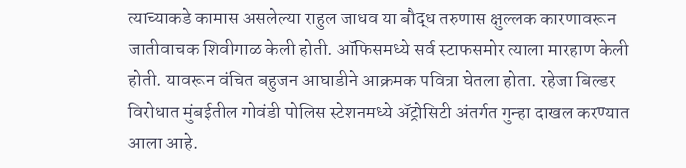त्याच्याकडे कामास असलेल्या राहुल जाधव या बौद्ध तरुणास क्षुल्लक कारणावरून जातीवाचक शिवीगाळ केली होती. ऑफिसमध्ये सर्व स्टाफसमोर त्याला मारहाण केली होती. यावरून वंचित बहुजन आघाडीने आक्रमक पवित्रा घेतला होता. रहेजा बिल्डर विरोधात मुंबईतील गोवंडी पोलिस स्टेशनमध्ये ॲट्रोसिटी अंतर्गत गुन्हा दाखल करण्यात आला आहे.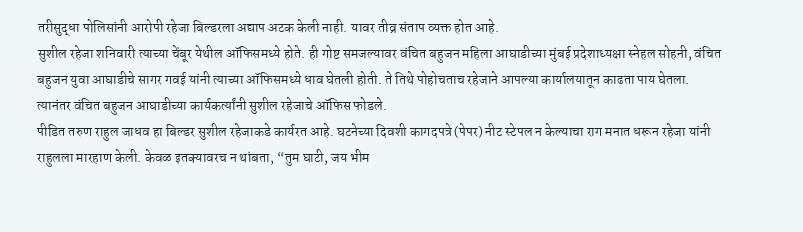तरीसुद्धा पोलिसांनी आरोपी रहेजा बिल्डरला अद्याप अटक केली नाही. यावर तीव्र संताप व्यक्त होत आहे.
सुशील रहेजा शनिवारी त्याच्या चेंबूर येथील ऑफिसमध्ये होते. ही गोष्ट समजल्यावर वंचित बहुजन महिला आघाडीच्या मुंबई प्रदेशाध्यक्षा स्नेहल सोहनी, वंचित बहुजन युवा आघाडीचे सागर गवई यांनी त्याच्या ऑफिसमध्ये धाव घेतली होती. ते तिथे पोहोचताच रहेजाने आपल्या कार्यालयातून काढता पाय घेतला. त्यानंतर वंचित बहुजन आघाडीच्या कार्यकर्त्यांनी सुशील रहेजाचे ऑफिस फोडले.
पीडित तरुण राहुल जाधव हा बिल्डर सुशील रहेजाकडे कार्यरत आहे. घटनेच्या दिवशी कागदपत्रे (पेपर) नीट स्टेपल न केल्याचा राग मनात धरून रहेजा यांनी राहुलला मारहाण केली. केवळ इतक्यावरच न थांबता, “तुम घाटी, जय भीम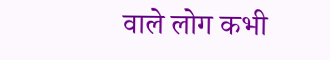वाले लोग कभी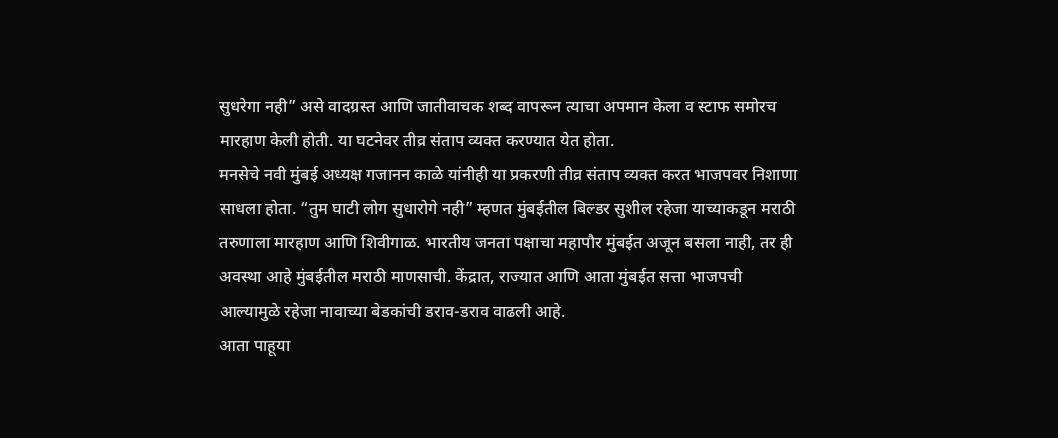सुधरेगा नही” असे वादग्रस्त आणि जातीवाचक शब्द वापरून त्याचा अपमान केला व स्टाफ समोरच मारहाण केली होती. या घटनेवर तीव्र संताप व्यक्त करण्यात येत होता.
मनसेचे नवी मुंबई अध्यक्ष गजानन काळे यांनीही या प्रकरणी तीव्र संताप व्यक्त करत भाजपवर निशाणा साधला होता. “तुम घाटी लोग सुधारोगे नही” म्हणत मुंबईतील बिल्डर सुशील रहेजा याच्याकडून मराठी तरुणाला मारहाण आणि शिवीगाळ. भारतीय जनता पक्षाचा महापौर मुंबईत अजून बसला नाही, तर ही अवस्था आहे मुंबईतील मराठी माणसाची. केंद्रात, राज्यात आणि आता मुंबईत सत्ता भाजपची आल्यामुळे रहेजा नावाच्या बेडकांची डराव-डराव वाढली आहे.
आता पाहूया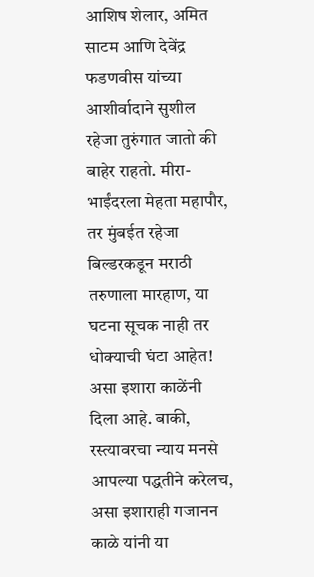आशिष शेलार, अमित साटम आणि देवेंद्र फडणवीस यांच्या आशीर्वादाने सुशील रहेजा तुरुंगात जातो की बाहेर राहतो. मीरा-भाईंदरला मेहता महापौर, तर मुंबईत रहेजा बिल्डरकडून मराठी तरुणाला मारहाण, या घटना सूचक नाही तर धोक्याची घंटा आहेत! असा इशारा काळेंनी दिला आहे. बाकी, रस्त्यावरचा न्याय मनसे आपल्या पद्धतीने करेलच, असा इशाराही गजानन काळे यांनी या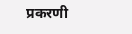प्रकरणी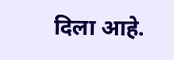दिला आहे.